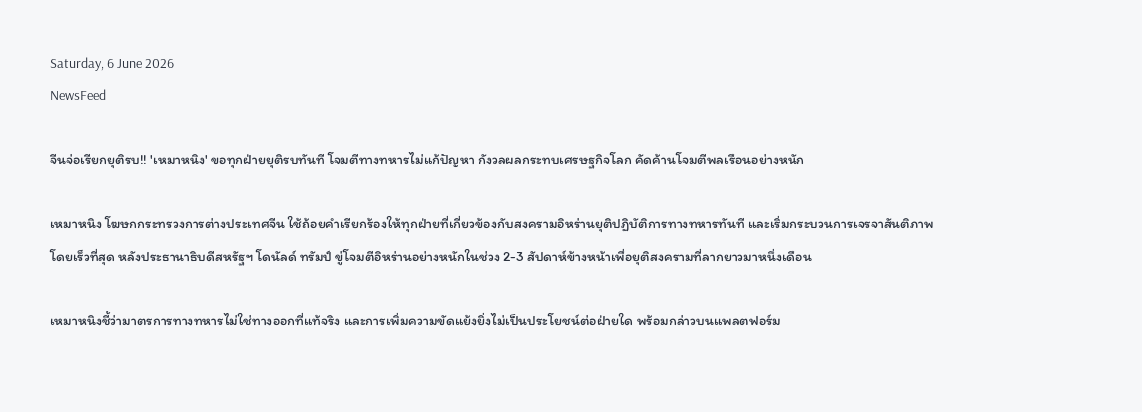Saturday, 6 June 2026
NewsFeed

จีนจ่อเรียกยุติรบ!! 'เหมาหนิง' ขอทุกฝ่ายยุติรบทันที โจมตีทางทหารไม่แก้ปัญหา กังวลผลกระทบเศรษฐกิจโลก คัดค้านโจมตีพลเรือนอย่างหนัก

เหมาหนิง โฆษกกระทรวงการต่างประเทศจีน ใช้ถ้อยคำเรียกร้องให้ทุกฝ่ายที่เกี่ยวข้องกับสงครามอิหร่านยุติปฏิบัติการทางทหารทันที และเริ่มกระบวนการเจรจาสันติภาพโดยเร็วที่สุด หลังประธานาธิบดีสหรัฐฯ โดนัลด์ ทรัมป์ ขู่โจมตีอิหร่านอย่างหนักในช่วง 2-3 สัปดาห์ข้างหน้าเพื่อยุติสงครามที่ลากยาวมาหนึ่งเดือน

เหมาหนิงชี้ว่ามาตรการทางทหารไม่ใช่ทางออกที่แท้จริง และการเพิ่มความขัดแย้งยิ่งไม่เป็นประโยชน์ต่อฝ่ายใด พร้อมกล่าวบนแพลตฟอร์ม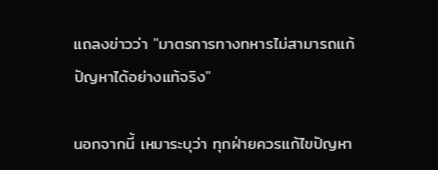แถลงข่าวว่า "มาตรการทางทหารไม่สามารถแก้ปัญหาได้อย่างแท้จริง"

นอกจากนี้ เหมาระบุว่า ทุกฝ่ายควรแก้ไขปัญหา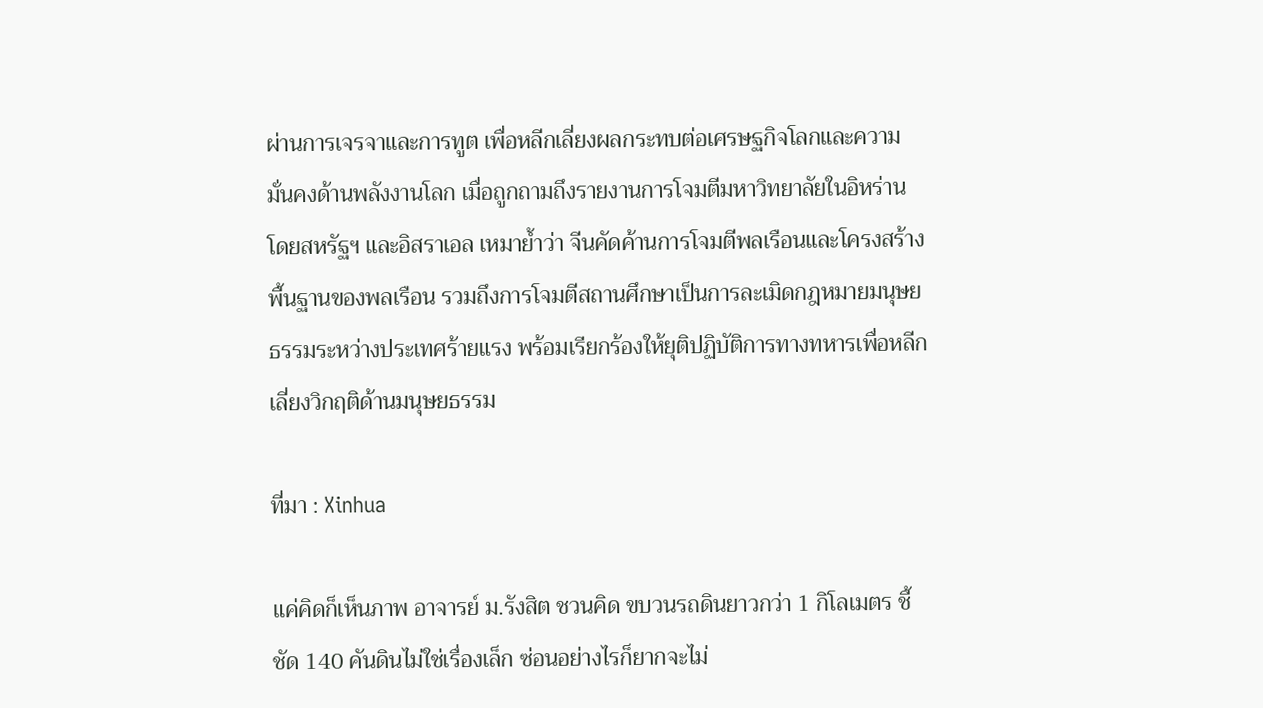ผ่านการเจรจาและการทูต เพื่อหลีกเลี่ยงผลกระทบต่อเศรษฐกิจโลกและความมั่นคงด้านพลังงานโลก เมื่อถูกถามถึงรายงานการโจมตีมหาวิทยาลัยในอิหร่านโดยสหรัฐฯ และอิสราเอล เหมาย้ำว่า จีนคัดค้านการโจมตีพลเรือนและโครงสร้างพื้นฐานของพลเรือน รวมถึงการโจมตีสถานศึกษาเป็นการละเมิดกฎหมายมนุษยธรรมระหว่างประเทศร้ายแรง พร้อมเรียกร้องให้ยุติปฏิบัติการทางทหารเพื่อหลีกเลี่ยงวิกฤติด้านมนุษยธรรม

ที่มา : Xinhua

แค่คิดก็เห็นภาพ อาจารย์ ม.รังสิต ชวนคิด ขบวนรถดินยาวกว่า 1 กิโลเมตร ชี้ชัด 140 คันดินไม่ใช่เรื่องเล็ก ซ่อนอย่างไรก็ยากจะไม่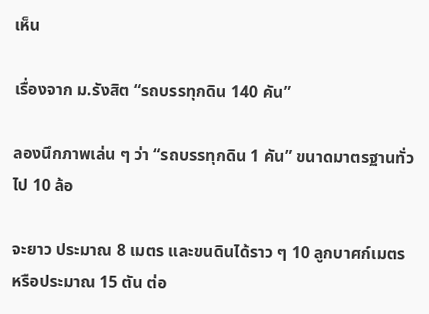เห็น

เรื่องจาก ม.รังสิต “รถบรรทุกดิน 140 คัน”

ลองนึกภาพเล่น ๆ ว่า “รถบรรทุกดิน 1 คัน” ขนาดมาตรฐานทั่วไป 10 ล้อ

จะยาว ประมาณ 8 เมตร และขนดินได้ราว ๆ 10 ลูกบาศก์เมตร หรือประมาณ 15 ตัน ต่อ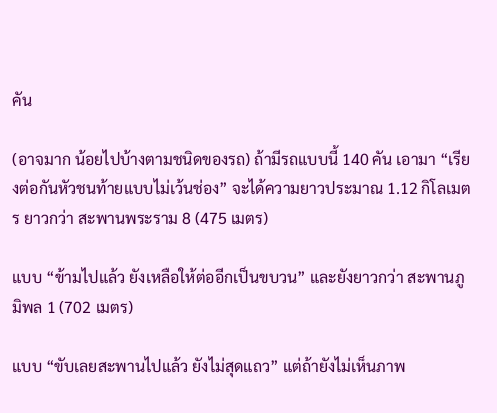คัน

(อาจมาก น้อยไปบ้างตามชนิดของรถ) ถ้ามีรถแบบนี้ 140 คัน เอามา “เรียงต่อกันหัวชนท้ายแบบไม่เว้นช่อง” จะได้ความยาวประมาณ 1.12 กิโลเมตร ยาวกว่า สะพานพระราม 8 (475 เมตร)

แบบ “ข้ามไปแล้ว ยังเหลือให้ต่ออีกเป็นขบวน” และยังยาวกว่า สะพานภูมิพล 1 (702 เมตร)

แบบ “ขับเลยสะพานไปแล้ว ยังไม่สุดแถว” แต่ถ้ายังไม่เห็นภาพ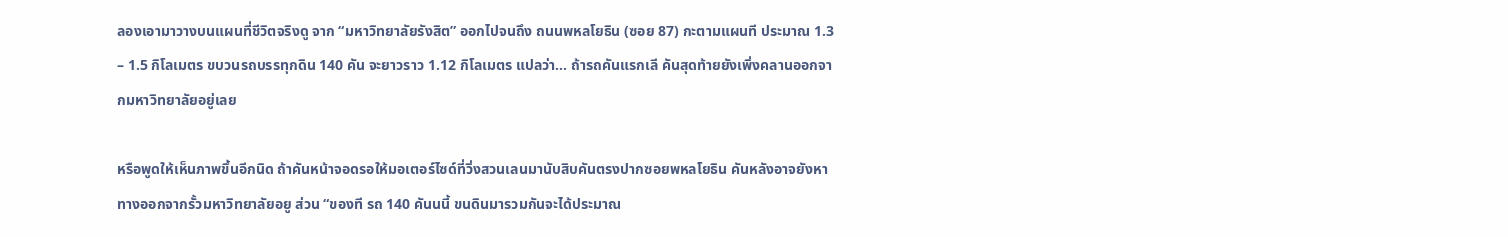ลองเอามาวางบนแผนที่ชีวิตจริงดู จาก “มหาวิทยาลัยรังสิต” ออกไปจนถึง ถนนพหลโยธิน (ซอย 87) กะตามแผนที ประมาณ 1.3 – 1.5 กิโลเมตร ขบวนรถบรรทุกดิน 140 คัน จะยาวราว 1.12 กิโลเมตร แปลว่า… ถ้ารถคันแรกเลี คันสุดท้ายยังเพิ่งคลานออกจากมหาวิทยาลัยอยู่เลย

หรือพูดให้เห็นภาพขึ้นอีกนิด ถ้าคันหน้าจอดรอให้มอเตอร์ไซด์ที่วิ่งสวนเลนมานับสิบคันตรงปากซอยพหลโยธิน คันหลังอาจยังหาทางออกจากรั้วมหาวิทยาลัยอยู ส่วน “ของที รถ 140 คันนนี้ ขนดินมารวมกันจะได้ประมาณ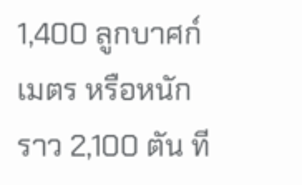1,400 ลูกบาศก์เมตร หรือหนักราว 2,100 ตัน ที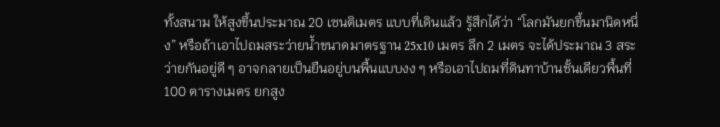ทั้งสนาม ให้สูงขึ้นประมาณ 20 เซนติเมตร แบบที่เดินแล้ว รู้สึกได้ว่า “โลกมันยกขึ้นมานิดหนึ่ง” หรือถ้าเอาไปถมสระว่ายน้ำขนาดมาตรฐาน 25x10 เมตร ลึก 2 เมตร จะได้ประมาณ 3 สระว่ายกันอยู่ดี ๆ อาจกลายเป็นยืนอยู่บนพื้นแบบงง ๆ หรือเอาไปถมที่ดินทาบ้านชั้นเดียวพื้นที่ 100 ตารางเมตร ยกสูง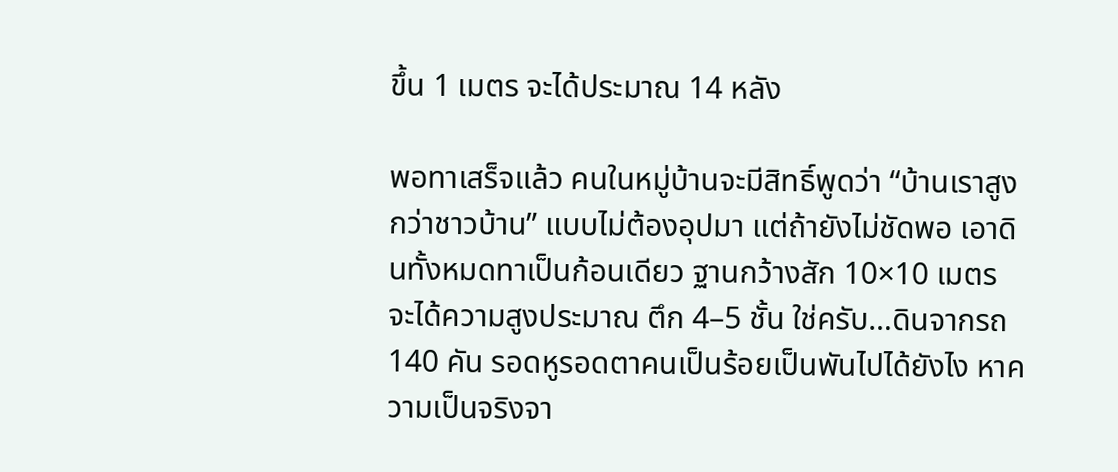ขึ้น 1 เมตร จะได้ประมาณ 14 หลัง

พอทาเสร็จแล้ว คนในหมู่บ้านจะมีสิทธิ์พูดว่า “บ้านเราสูงกว่าชาวบ้าน” แบบไม่ต้องอุปมา แต่ถ้ายังไม่ชัดพอ เอาดินทั้งหมดทาเป็นก้อนเดียว ฐานกว้างสัก 10×10 เมตร จะได้ความสูงประมาณ ตึก 4–5 ชั้น ใช่ครับ…ดินจากรถ 140 คัน รอดหูรอดตาคนเป็นร้อยเป็นพันไปได้ยังไง หาความเป็นจริงจา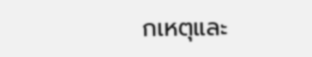กเหตุและ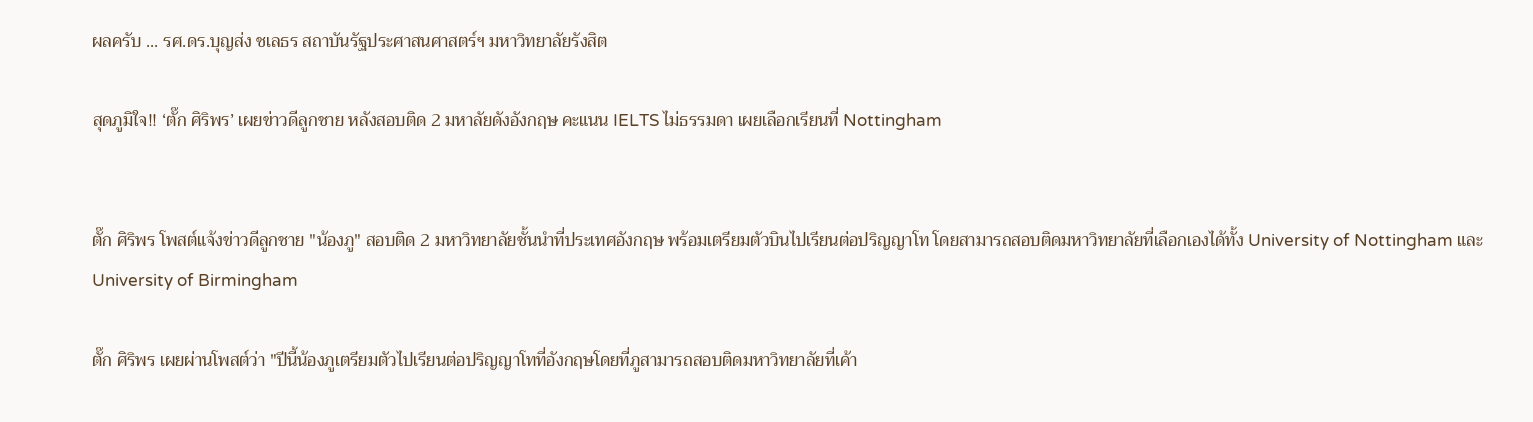ผลครับ ... รศ.ดร.บุญส่ง ชเลธร สถาบันรัฐประศาสนศาสตร์ฯ มหาวิทยาลัยรังสิต

สุดภูมิใจ!! ‘ตั๊ก ศิริพร’ เผยข่าวดีลูกชาย หลังสอบติด 2 มหาลัยดังอังกฤษ คะแนน IELTS ไม่ธรรมดา เผยเลือกเรียนที่ Nottingham


ตั๊ก ศิริพร โพสต์แจ้งข่าวดีลูกชาย "น้องภู" สอบติด 2 มหาวิทยาลัยชั้นนำที่ประเทศอังกฤษ พร้อมเตรียมตัวบินไปเรียนต่อปริญญาโท โดยสามารถสอบติดมหาวิทยาลัยที่เลือกเองได้ทั้ง University of Nottingham และ University of Birmingham

ตั๊ก ศิริพร เผยผ่านโพสต์ว่า "ปีนี้น้องภูเตรียมตัวไปเรียนต่อปริญญาโทที่อังกฤษโดยที่ภูสามารถสอบติดมหาวิทยาลัยที่เค้า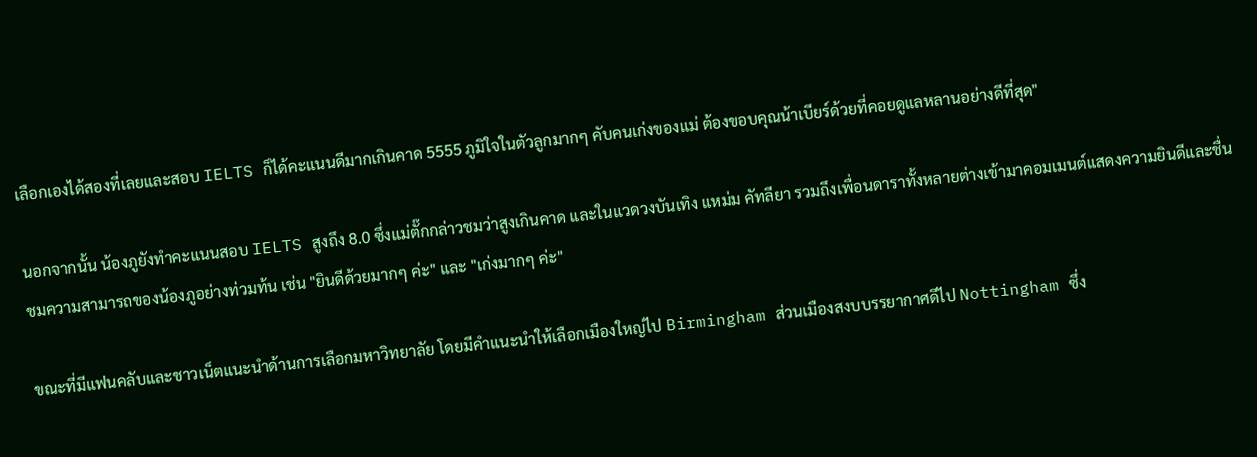เลือกเองได้สองที่เลยและสอบ IELTS ก็ได้คะแนนดีมากเกินคาด 5555 ภูมิใจในตัวลูกมากๆ คับคนเก่งของแม่ ต้องขอบคุณน้าเบียร์ด้วยที่คอยดูแลหลานอย่างดีที่สุด"

นอกจากนั้น น้องภูยังทำคะแนนสอบ IELTS สูงถึง 8.0 ซึ่งแม่ตั๊กกล่าวชมว่าสูงเกินคาด และในแวดวงบันเทิง แหม่ม คัทลียา รวมถึงเพื่อนดาราทั้งหลายต่างเข้ามาคอมเมนต์แสดงความยินดีและชื่นชมความสามารถของน้องภูอย่างท่วมท้น เช่น "ยินดีด้วยมากๆ ค่ะ" และ "เก่งมากๆ ค่ะ"

ขณะที่มีแฟนคลับและชาวเน็ตแนะนำด้านการเลือกมหาวิทยาลัย โดยมีคำแนะนำให้เลือกเมืองใหญ่ไป Birmingham ส่วนเมืองสงบบรรยากาศดีไป Nottingham ซึ่ง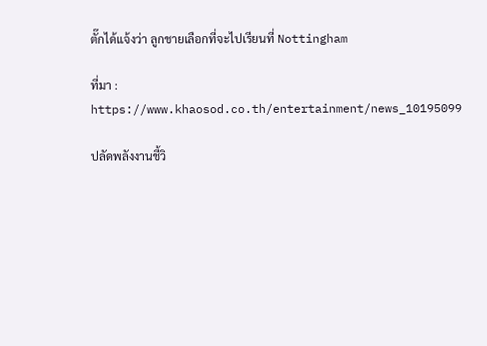ตั๊กได้แจ้งว่า ลูกชายเลือกที่จะไปเรียนที่ Nottingham

ที่มา : https://www.khaosod.co.th/entertainment/news_10195099

ปลัดพลังงานชี้วิ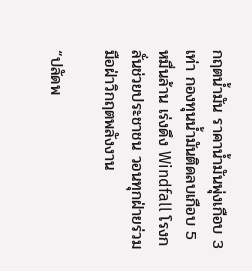กฤตน้ำมัน ราคาน้ำมันพุ่งเกือบ 3 เท่า กองทุนน้ำมันติดลบเกือบ 5 หมื่นล้าน เร่งดึง Windfall โรงกลั่นช่วยประชาชน วอนทุกฝ่ายร่วมมือฝ่าวิกฤตพลังงาน

“ปลัดพ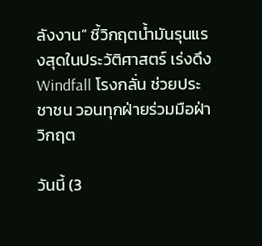ลังงาน” ชี้วิกฤตน้ำมันรุนแรงสุดในประวัติศาสตร์ เร่งดึง Windfall โรงกลั่น ช่วยประชาชน วอนทุกฝ่ายร่วมมือฝ่าวิกฤต

วันนี้ (3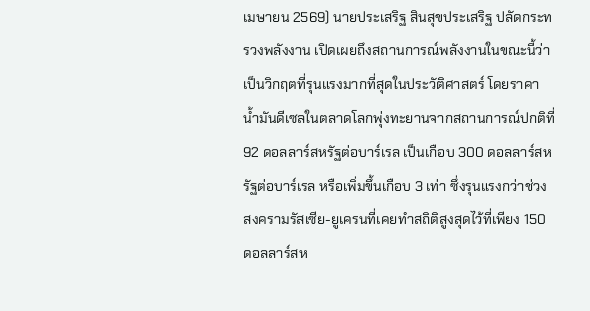เมษายน 2569) นายประเสริฐ สินสุขประเสริฐ ปลัดกระทรวงพลังงาน เปิดเผยถึงสถานการณ์พลังงานในขณะนี้ว่า เป็นวิกฤตที่รุนแรงมากที่สุดในประวัติศาสตร์ โดยราคาน้ำมันดีเซลในตลาดโลกพุ่งทะยานจากสถานการณ์ปกติที่ 92 ดอลลาร์สหรัฐต่อบาร์เรล เป็นเกือบ 300 ดอลลาร์สหรัฐต่อบาร์เรล หรือเพิ่มขึ้นเกือบ 3 เท่า ซึ่งรุนแรงกว่าช่วงสงครามรัสเซีย-ยูเครนที่เคยทำสถิติสูงสุดไว้ที่เพียง 150 ดอลลาร์สห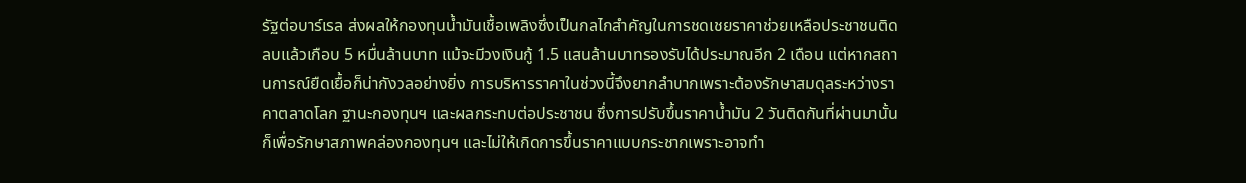รัฐต่อบาร์เรล ส่งผลให้กองทุนน้ำมันเชื้อเพลิงซึ่งเป็นกลไกสำคัญในการชดเชยราคาช่วยเหลือประชาชนติดลบแล้วเกือบ 5 หมื่นล้านบาท แม้จะมีวงเงินกู้ 1.5 แสนล้านบาทรองรับได้ประมาณอีก 2 เดือน แต่หากสถานการณ์ยืดเยื้อก็น่ากังวลอย่างยิ่ง การบริหารราคาในช่วงนี้จึงยากลำบากเพราะต้องรักษาสมดุลระหว่างราคาตลาดโลก ฐานะกองทุนฯ และผลกระทบต่อประชาชน ซึ่งการปรับขึ้นราคาน้ำมัน 2 วันติดกันที่ผ่านมานั้น ก็เพื่อรักษาสภาพคล่องกองทุนฯ และไม่ให้เกิดการขึ้นราคาแบบกระชากเพราะอาจทำ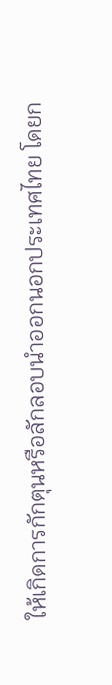ให้เกิดการกักตุนหรือลักลอบนำออกนอกประเทศไทย โดยก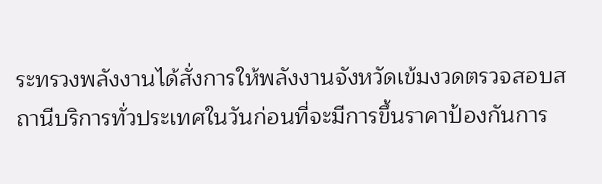ระทรวงพลังงานได้สั่งการให้พลังงานจังหวัดเข้มงวดตรวจสอบสถานีบริการทั่วประเทศในวันก่อนที่จะมีการขึ้นราคาป้องกันการ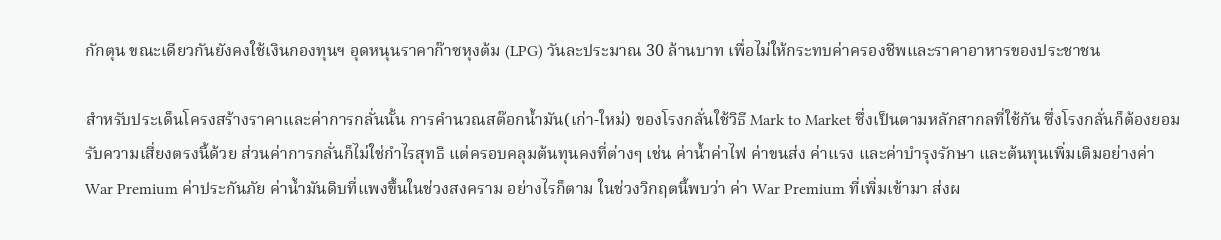กักตุน ขณะเดียวกันยังคงใช้เงินกองทุนฯ อุดหนุนราคาก๊าซหุงต้ม (LPG) วันละประมาณ 30 ล้านบาท เพื่อไม่ให้กระทบค่าครองชีพและราคาอาหารของประชาชน

สำหรับประเด็นโครงสร้างราคาและค่าการกลั่นนั้น การคำนวณสต๊อกน้ำมัน(เก่า-ใหม่) ของโรงกลั่นใช้วิธี Mark to Market ซึ่งเป็นตามหลักสากลที่ใช้กัน ซึ่งโรงกลั่นก็ต้องยอมรับความเสี่ยงตรงนี้ด้วย ส่วนค่าการกลั่นก็ไม่ใช่กำไรสุทธิ แต่ครอบคลุมต้นทุนคงที่ต่างๆ เช่น ค่าน้ำค่าไฟ ค่าขนส่ง ค่าแรง และค่าบำรุงรักษา และต้นทุนเพิ่มเติมอย่างค่า War Premium ค่าประกันภัย ค่าน้ำมันดิบที่แพงขึ้นในช่วงสงคราม อย่างไรก็ตาม ในช่วงวิกฤตนี้พบว่า ค่า War Premium ที่เพิ่มเข้ามา ส่งผ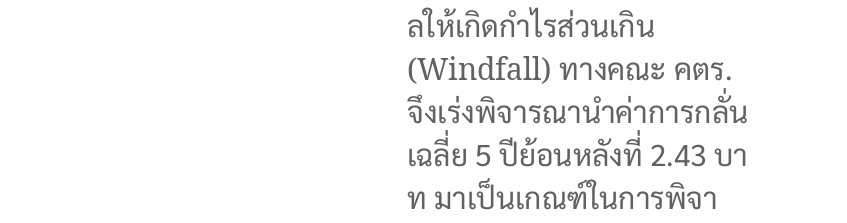ลให้เกิดกำไรส่วนเกิน (Windfall) ทางคณะ คตร. จึงเร่งพิจารณานำค่าการกลั่นเฉลี่ย 5 ปีย้อนหลังที่ 2.43 บาท มาเป็นเกณฑ์ในการพิจา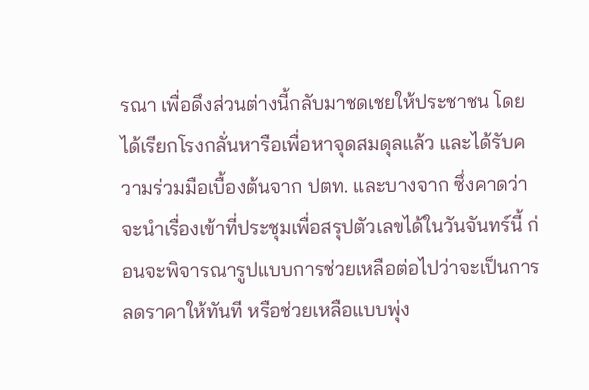รณา เพื่อดึงส่วนต่างนี้กลับมาชดเชยให้ประชาชน โดยได้เรียกโรงกลั่นหารือเพื่อหาจุดสมดุลแล้ว และได้รับความร่วมมือเบื้องต้นจาก ปตท. และบางจาก ซึ่งคาดว่าจะนำเรื่องเข้าที่ประชุมเพื่อสรุปตัวเลขได้ในวันจันทร์นี้ ก่อนจะพิจารณารูปแบบการช่วยเหลือต่อไปว่าจะเป็นการลดราคาให้ทันที หรือช่วยเหลือแบบพุ่ง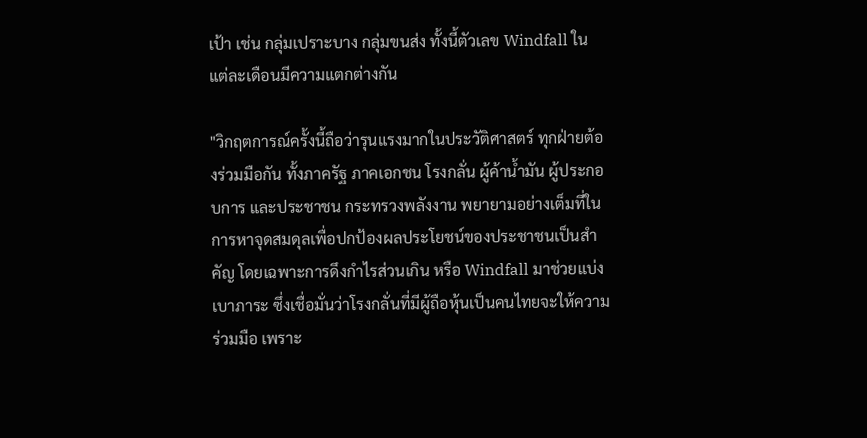เป้า เช่น กลุ่มเปราะบาง กลุ่มขนส่ง ทั้งนี้ตัวเลข Windfall ในแต่ละเดือนมีความแตกต่างกัน

"วิกฤตการณ์ครั้งนี้ถือว่ารุนแรงมากในประวัติศาสตร์ ทุกฝ่ายต้องร่วมมือกัน ทั้งภาครัฐ ภาคเอกชน โรงกลั่น ผู้ค้าน้ำมัน ผู้ประกอบการ และประชาชน กระทรวงพลังงาน พยายามอย่างเต็มที่ในการหาจุดสมดุลเพื่อปกป้องผลประโยชน์ของประชาชนเป็นสำคัญ โดยเฉพาะการดึงกำไรส่วนเกิน หรือ Windfall มาช่วยแบ่งเบาภาระ ซึ่งเชื่อมั่นว่าโรงกลั่นที่มีผู้ถือหุ้นเป็นคนไทยจะให้ความร่วมมือ เพราะ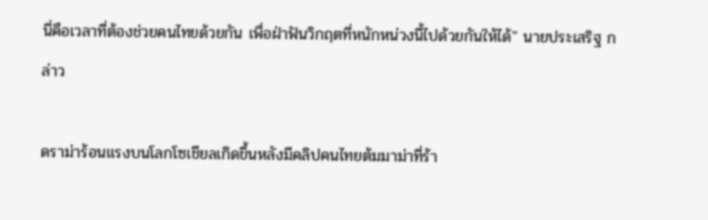นี่คือเวลาที่ต้องช่วยคนไทยด้วยกัน เพื่อฝ่าฟันวิกฤตที่หนักหน่วงนี้ไปด้วยกันให้ได้" นายประเสริฐ กล่าว

ดราม่าร้อนแรงบนโลกโซเชียลเกิดขึ้นหลังมีคลิปคนไทยต้มมาม่าที่ร้า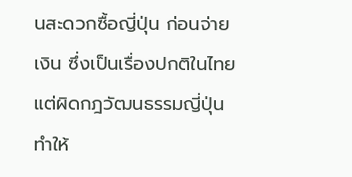นสะดวกซื้อญี่ปุ่น ก่อนจ่ายเงิน ซึ่งเป็นเรื่องปกติในไทยแต่ผิดกฎวัฒนธรรมญี่ปุ่น ทำให้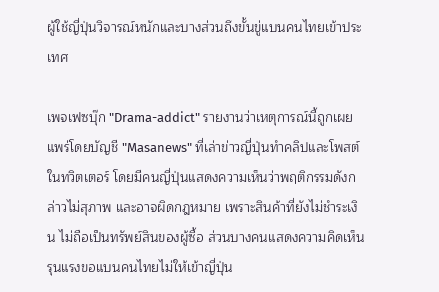ผู้ใช้ญี่ปุ่นวิจารณ์หนักและบางส่วนถึงขั้นขู่แบนคนไทยเข้าประเทศ

เพจเฟซบุ๊ก "Drama-addict" รายงานว่าเหตุการณ์นี้ถูกเผยแพร่โดยบัญชี "Masanews" ที่เล่าข่าวญี่ปุ่นทำคลิปและโพสต์ในทวิตเตอร์ โดยมีคนญี่ปุ่นแสดงความเห็นว่าพฤติกรรมดังกล่าวไม่สุภาพ และอาจผิดกฎหมาย เพราะสินค้าที่ยังไม่ชำระเงิน ไม่ถือเป็นทรัพย์สินของผู้ซื้อ ส่วนบางคนแสดงความคิดเห็นรุนแรงขอแบนคนไทยไม่ให้เข้าญี่ปุ่น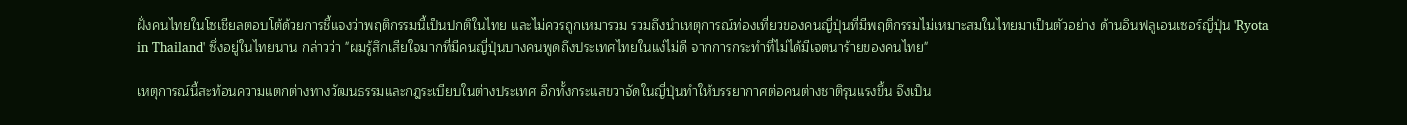ฝั่งคนไทยในโซเชียลตอบโต้ด้วยการชี้แจงว่าพฤติกรรมนี้เป็นปกติในไทย และไม่ควรถูกเหมารวม รวมถึงนำเหตุการณ์ท่องเที่ยวของคนญี่ปุ่นที่มีพฤติกรรมไม่เหมาะสมในไทยมาเป็นตัวอย่าง ด้านอินฟลูเอนเซอร์ญี่ปุ่น 'Ryota in Thailand' ซึ่งอยู่ในไทยนาน กล่าวว่า "ผมรู้สึกเสียใจมากที่มีคนญี่ปุ่นบางคนพูดถึงประเทศไทยในแง่ไม่ดี จากการกระทำที่ไม่ได้มีเจตนาร้ายของคนไทย"

เหตุการณ์นี้สะท้อนความแตกต่างทางวัฒนธรรมและกฎระเบียบในต่างประเทศ อีกทั้งกระแสขวาจัดในญี่ปุ่นทำให้บรรยากาศต่อคนต่างชาติรุนแรงขึ้น จึงเป็น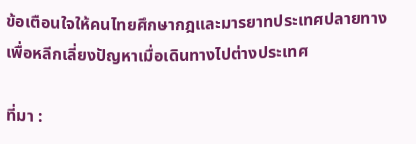ข้อเตือนใจให้คนไทยศึกษากฎและมารยาทประเทศปลายทางเพื่อหลีกเลี่ยงปัญหาเมื่อเดินทางไปต่างประเทศ

ที่มา :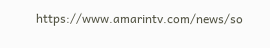https://www.amarintv.com/news/so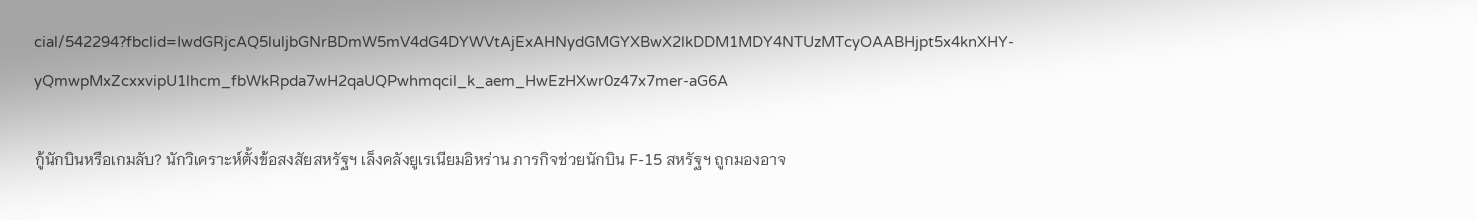cial/542294?fbclid=IwdGRjcAQ5luljbGNrBDmW5mV4dG4DYWVtAjExAHNydGMGYXBwX2lkDDM1MDY4NTUzMTcyOAABHjpt5x4knXHY-yQmwpMxZcxxvipU1lhcm_fbWkRpda7wH2qaUQPwhmqcil_k_aem_HwEzHXwr0z47x7mer-aG6A

กู้นักบินหรือเกมลับ? นักวิเคราะห์ตั้งข้อสงสัยสหรัฐฯ เล็งคลังยูเรเนียมอิหร่าน ภารกิจช่วยนักบิน F-15 สหรัฐฯ ถูกมองอาจ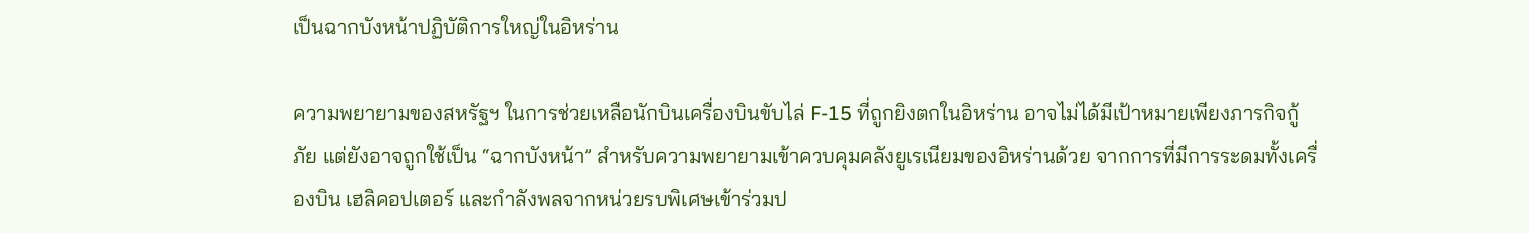เป็นฉากบังหน้าปฏิบัติการใหญ่ในอิหร่าน

ความพยายามของสหรัฐฯ ในการช่วยเหลือนักบินเครื่องบินขับไล่ F-15 ที่ถูกยิงตกในอิหร่าน อาจไม่ได้มีเป้าหมายเพียงภารกิจกู้ภัย แต่ยังอาจถูกใช้เป็น “ฉากบังหน้า” สำหรับความพยายามเข้าควบคุมคลังยูเรเนียมของอิหร่านด้วย จากการที่มีการระดมทั้งเครื่องบิน เฮลิคอปเตอร์ และกำลังพลจากหน่วยรบพิเศษเข้าร่วมป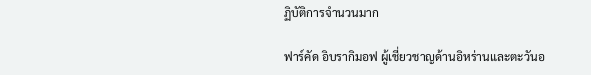ฏิบัติการจำนวนมาก

ฟาร์คัด อิบรากิมอฟ ผู้เชี่ยวชาญด้านอิหร่านและตะวันอ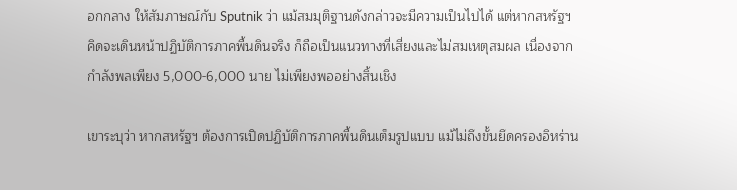อกกลาง ให้สัมภาษณ์กับ Sputnik ว่า แม้สมมุติฐานดังกล่าวจะมีความเป็นไปได้ แต่หากสหรัฐฯ คิดจะเดินหน้าปฏิบัติการภาคพื้นดินจริง ก็ถือเป็นแนวทางที่เสี่ยงและไม่สมเหตุสมผล เนื่องจากกำลังพลเพียง 5,000-6,000 นาย ไม่เพียงพออย่างสิ้นเชิง

เขาระบุว่า หากสหรัฐฯ ต้องการเปิดปฏิบัติการภาคพื้นดินเต็มรูปแบบ แม้ไม่ถึงขั้นยึดครองอิหร่าน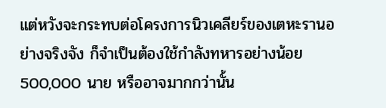แต่หวังจะกระทบต่อโครงการนิวเคลียร์ของเตหะรานอย่างจริงจัง ก็จำเป็นต้องใช้กำลังทหารอย่างน้อย 500,000 นาย หรืออาจมากกว่านั้น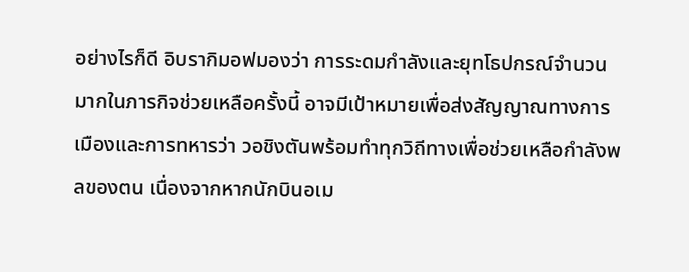อย่างไรก็ดี อิบรากิมอฟมองว่า การระดมกำลังและยุทโธปกรณ์จำนวนมากในภารกิจช่วยเหลือครั้งนี้ อาจมีเป้าหมายเพื่อส่งสัญญาณทางการเมืองและการทหารว่า วอชิงตันพร้อมทำทุกวิถีทางเพื่อช่วยเหลือกำลังพลของตน เนื่องจากหากนักบินอเม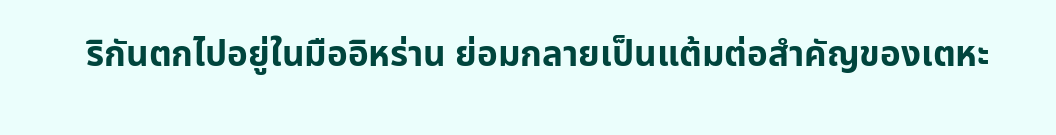ริกันตกไปอยู่ในมืออิหร่าน ย่อมกลายเป็นแต้มต่อสำคัญของเตหะ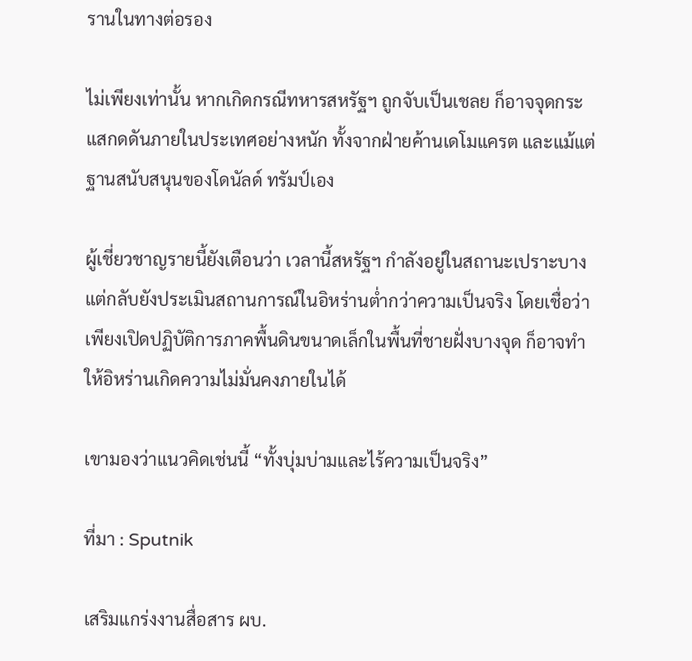รานในทางต่อรอง

ไม่เพียงเท่านั้น หากเกิดกรณีทหารสหรัฐฯ ถูกจับเป็นเชลย ก็อาจจุดกระแสกดดันภายในประเทศอย่างหนัก ทั้งจากฝ่ายค้านเดโมแครต และแม้แต่ฐานสนับสนุนของโดนัลด์ ทรัมป์เอง

ผู้เชี่ยวชาญรายนี้ยังเตือนว่า เวลานี้สหรัฐฯ กำลังอยู่ในสถานะเปราะบาง แต่กลับยังประเมินสถานการณ์ในอิหร่านต่ำกว่าความเป็นจริง โดยเชื่อว่าเพียงเปิดปฏิบัติการภาคพื้นดินขนาดเล็กในพื้นที่ชายฝั่งบางจุด ก็อาจทำให้อิหร่านเกิดความไม่มั่นคงภายในได้

เขามองว่าแนวคิดเช่นนี้ “ทั้งบุ่มบ่ามและไร้ความเป็นจริง”

ที่มา : Sputnik

เสริมแกร่งงานสื่อสาร ผบ.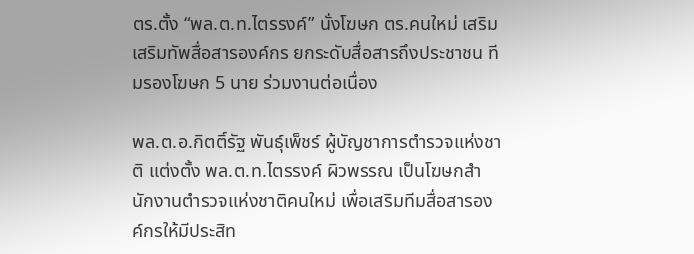ตร.ตั้ง “พล.ต.ท.ไตรรงค์” นั่งโฆษก ตร.คนใหม่ เสริมเสริมทัพสื่อสารองค์กร ยกระดับสื่อสารถึงประชาชน ทีมรองโฆษก 5 นาย ร่วมงานต่อเนื่อง

พล.ต.อ.กิตติ์รัฐ พันธุ์เพ็ชร์ ผู้บัญชาการตำรวจแห่งชาติ แต่งตั้ง พล.ต.ท.ไตรรงค์ ผิวพรรณ เป็นโฆษกสำนักงานตำรวจแห่งชาติคนใหม่ เพื่อเสริมทีมสื่อสารองค์กรให้มีประสิท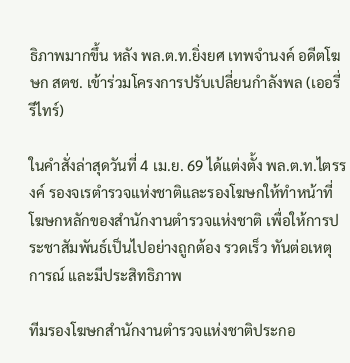ธิภาพมากขึ้น หลัง พล.ต.ท.ยิ่งยศ เทพจำนงค์ อดีตโฆษก สตช. เข้าร่วมโครงการปรับเปลี่ยนกำลังพล (เออรี่รีไทร์)

ในคำสั่งล่าสุดวันที่ 4 เม.ย. 69 ได้แต่งตั้ง พล.ต.ท.ไตรรงค์ รองจเรตำรวจแห่งชาติและรองโฆษกให้ทำหน้าที่โฆษกหลักของสำนักงานตำรวจแห่งชาติ เพื่อให้การประชาสัมพันธ์เป็นไปอย่างถูกต้อง รวดเร็ว ทันต่อเหตุการณ์ และมีประสิทธิภาพ

ทีมรองโฆษกสำนักงานตำรวจแห่งชาติประกอ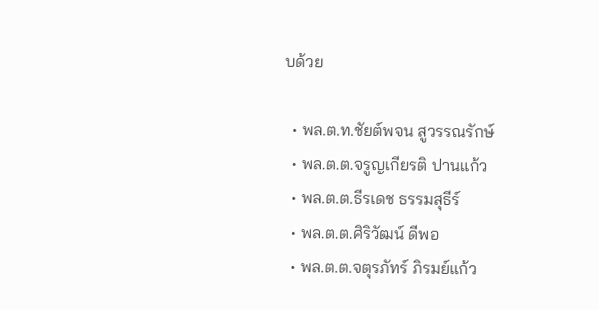บด้วย

  • พล.ต.ท.ชัยต์พจน สูวรรณรักษ์
  • พล.ต.ต.จรูญเกียรติ ปานแก้ว
  • พล.ต.ต.ธีรเดช ธรรมสุธีร์
  • พล.ต.ต.ศิริวัฒน์ ดีพอ
  • พล.ต.ต.จตุรภัทร์ ภิรมย์แก้ว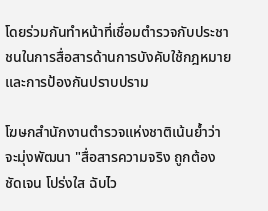โดยร่วมกันทำหน้าที่เชื่อมตำรวจกับประชาชนในการสื่อสารด้านการบังคับใช้กฎหมายและการป้องกันปราบปราม

โฆษกสำนักงานตำรวจแห่งชาติเน้นย้ำว่า จะมุ่งพัฒนา "สื่อสารความจริง ถูกต้อง ชัดเจน โปร่งใส ฉับไว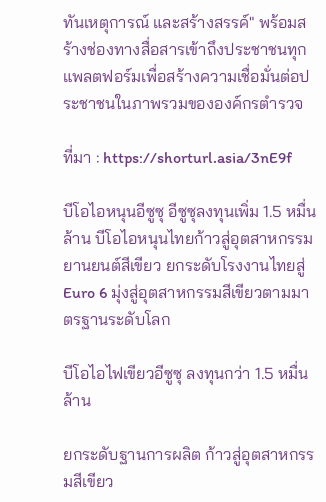ทันเหตุการณ์ และสร้างสรรค์" พร้อมสร้างช่องทางสื่อสารเข้าถึงประชาชนทุกแพลตฟอร์มเพื่อสร้างความเชื่อมั่นต่อประชาชนในภาพรวมขององค์กรตำรวจ

ที่มา : https://shorturl.asia/3nE9f

บีโอไอหนุนอีซูซุ อีซูซุลงทุนเพิ่ม 1.5 หมื่นล้าน บีโอไอหนุนไทยก้าวสู่อุตสาหกรรมยานยนต์สีเขียว ยกระดับโรงงานไทยสู่ Euro 6 มุ่งสู่อุตสาหกรรมสีเขียวตามมาตรฐานระดับโลก

บีโอไอไฟเขียวอีซูซุ ลงทุนกว่า 1.5 หมื่นล้าน

ยกระดับฐานการผลิต ก้าวสู่อุตสาหกรรมสีเขียว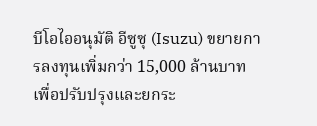บีโอไออนุมัติ อีซูซุ (Isuzu) ขยายการลงทุนเพิ่มกว่า 15,000 ล้านบาท เพื่อปรับปรุงและยกระ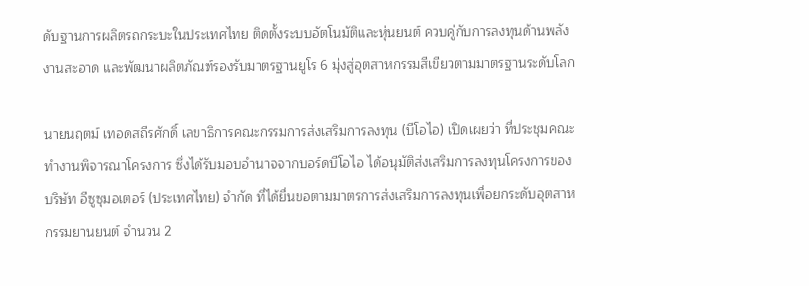ดับฐานการผลิตรถกระบะในประเทศไทย ติดตั้งระบบอัตโนมัติและหุ่นยนต์ ควบคู่กับการลงทุนด้านพลังงานสะอาด และพัฒนาผลิตภัณฑ์รองรับมาตรฐานยูโร 6 มุ่งสู่อุตสาหกรรมสีเขียวตามมาตรฐานระดับโลก

นายนฤตม์ เทอดสถีรศักดิ์ เลขาธิการคณะกรรมการส่งเสริมการลงทุน (บีโอไอ) เปิดเผยว่า ที่ประชุมคณะทำงานพิจารณาโครงการ ซึ่งได้รับมอบอำนาจจากบอร์ดบีโอไอ ได้อนุมัติส่งเสริมการลงทุนโครงการของบริษัท อีซูซุมอเตอร์ (ประเทศไทย) จำกัด ที่ได้ยื่นขอตามมาตรการส่งเสริมการลงทุนเพื่อยกระดับอุตสาหกรรมยานยนต์ จำนวน 2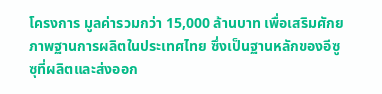โครงการ มูลค่ารวมกว่า 15,000 ล้านบาท เพื่อเสริมศักยภาพฐานการผลิตในประเทศไทย ซึ่งเป็นฐานหลักของอีซูซุที่ผลิตและส่งออก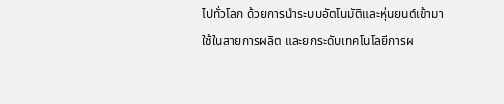ไปทั่วโลก ด้วยการนำระบบอัตโนมัติและหุ่นยนต์เข้ามาใช้ในสายการผลิต และยกระดับเทคโนโลยีการผ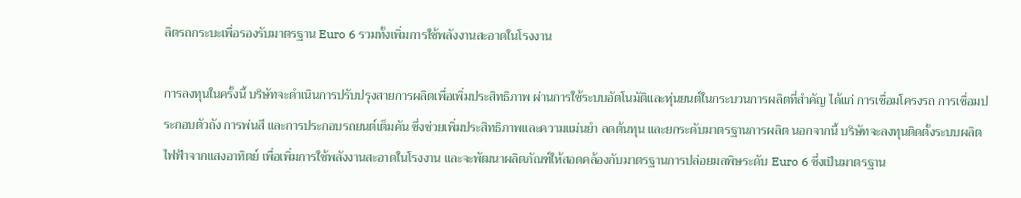ลิตรถกระบะเพื่อรองรับมาตรฐาน Euro 6 รวมทั้งเพิ่มการใช้พลังงานสะอาดในโรงงาน

การลงทุนในครั้งนี้ บริษัทจะดำเนินการปรับปรุงสายการผลิตเพื่อเพิ่มประสิทธิภาพ ผ่านการใช้ระบบอัตโนมัติและหุ่นยนต์ในกระบวนการผลิตที่สำคัญ ได้แก่ การเชื่อมโครงรถ การเชื่อมประกอบตัวถัง การพ่นสี และการประกอบรถยนต์เต็มคัน ซึ่งช่วยเพิ่มประสิทธิภาพและความแม่นยำ ลดต้นทุน และยกระดับมาตรฐานการผลิต นอกจากนี้ บริษัทจะลงทุนติดตั้งระบบผลิตไฟฟ้าจากแสงอาทิตย์ เพื่อเพิ่มการใช้พลังงานสะอาดในโรงงาน และจะพัฒนาผลิตภัณฑ์ให้สอดคล้องกับมาตรฐานการปล่อยมลพิษระดับ Euro 6 ซึ่งเป็นมาตรฐาน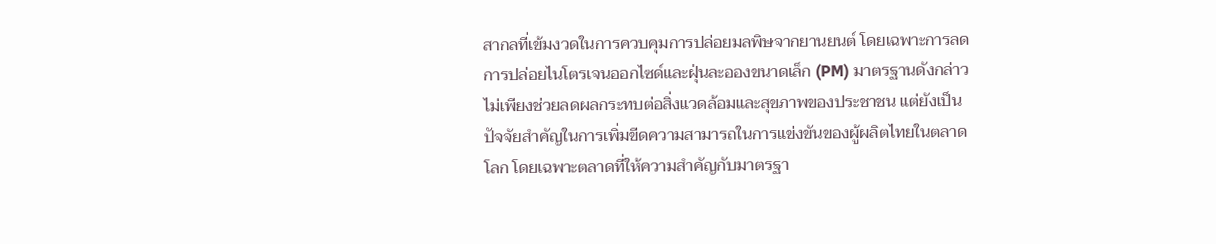สากลที่เข้มงวดในการควบคุมการปล่อยมลพิษจากยานยนต์ โดยเฉพาะการลดการปล่อยไนโตรเจนออกไซด์และฝุ่นละอองขนาดเล็ก (PM) มาตรฐานดังกล่าวไม่เพียงช่วยลดผลกระทบต่อสิ่งแวดล้อมและสุขภาพของประชาชน แต่ยังเป็นปัจจัยสำคัญในการเพิ่มขีดความสามารถในการแข่งขันของผู้ผลิตไทยในตลาดโลก โดยเฉพาะตลาดที่ให้ความสำคัญกับมาตรฐา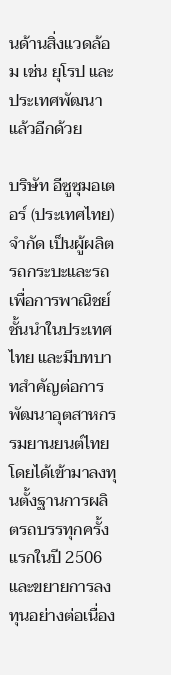นด้านสิ่งแวดล้อม เช่น ยุโรป และประเทศพัฒนาแล้วอีกด้วย

บริษัท อีซูซุมอเตอร์ (ประเทศไทย) จำกัด เป็นผู้ผลิตรถกระบะและรถเพื่อการพาณิชย์ชั้นนำในประเทศไทย และมีบทบาทสำคัญต่อการพัฒนาอุตสาหกรรมยานยนต์ไทย โดยได้เข้ามาลงทุนตั้งฐานการผลิตรถบรรทุกครั้งแรกในปี 2506 และขยายการลงทุนอย่างต่อเนื่อง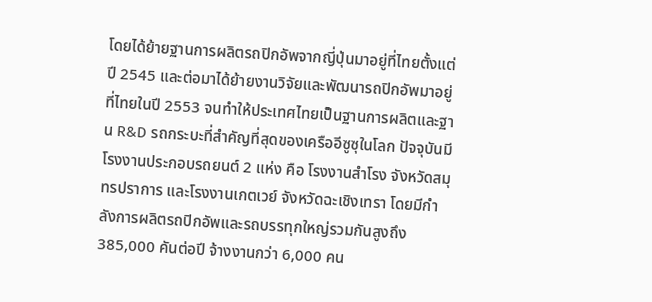โดยได้ย้ายฐานการผลิตรถปิกอัพจากญี่ปุ่นมาอยู่ที่ไทยตั้งแต่ปี 2545 และต่อมาได้ย้ายงานวิจัยและพัฒนารถปิกอัพมาอยู่ที่ไทยในปี 2553 จนทำให้ประเทศไทยเป็นฐานการผลิตและฐาน R&D รถกระบะที่สำคัญที่สุดของเครืออีซูซุในโลก ปัจจุบันมีโรงงานประกอบรถยนต์ 2 แห่ง คือ โรงงานสำโรง จังหวัดสมุทรปราการ และโรงงานเกตเวย์ จังหวัดฉะเชิงเทรา โดยมีกำลังการผลิตรถปิกอัพและรถบรรทุกใหญ่รวมกันสูงถึง 385,000 คันต่อปี จ้างงานกว่า 6,000 คน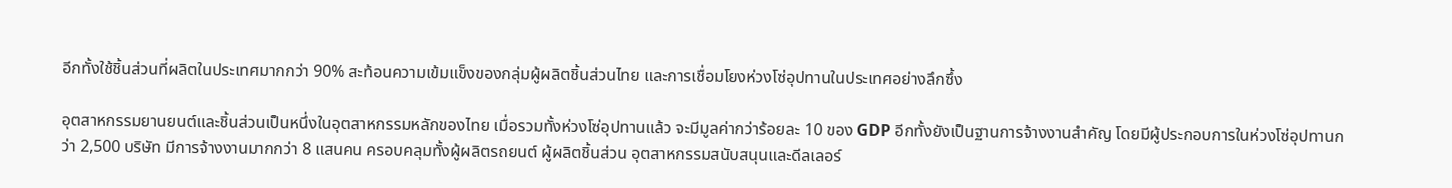อีกทั้งใช้ชิ้นส่วนที่ผลิตในประเทศมากกว่า 90% สะท้อนความเข้มแข็งของกลุ่มผู้ผลิตชิ้นส่วนไทย และการเชื่อมโยงห่วงโซ่อุปทานในประเทศอย่างลึกซึ้ง

อุตสาหกรรมยานยนต์และชิ้นส่วนเป็นหนึ่งในอุตสาหกรรมหลักของไทย เมื่อรวมทั้งห่วงโซ่อุปทานแล้ว จะมีมูลค่ากว่าร้อยละ 10 ของ GDP อีกทั้งยังเป็นฐานการจ้างงานสำคัญ โดยมีผู้ประกอบการในห่วงโซ่อุปทานกว่า 2,500 บริษัท มีการจ้างงานมากกว่า 8 แสนคน ครอบคลุมทั้งผู้ผลิตรถยนต์ ผู้ผลิตชิ้นส่วน อุตสาหกรรมสนับสนุนและดีลเลอร์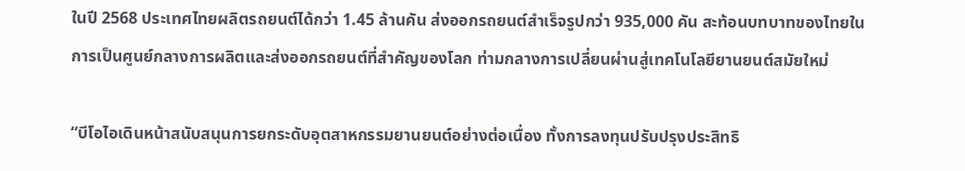ในปี 2568 ประเทศไทยผลิตรถยนต์ได้กว่า 1.45 ล้านคัน ส่งออกรถยนต์สำเร็จรูปกว่า 935,000 คัน สะท้อนบทบาทของไทยในการเป็นศูนย์กลางการผลิตและส่งออกรถยนต์ที่สำคัญของโลก ท่ามกลางการเปลี่ยนผ่านสู่เทคโนโลยียานยนต์สมัยใหม่

“บีโอไอเดินหน้าสนับสนุนการยกระดับอุตสาหกรรมยานยนต์อย่างต่อเนื่อง ทั้งการลงทุนปรับปรุงประสิทธิ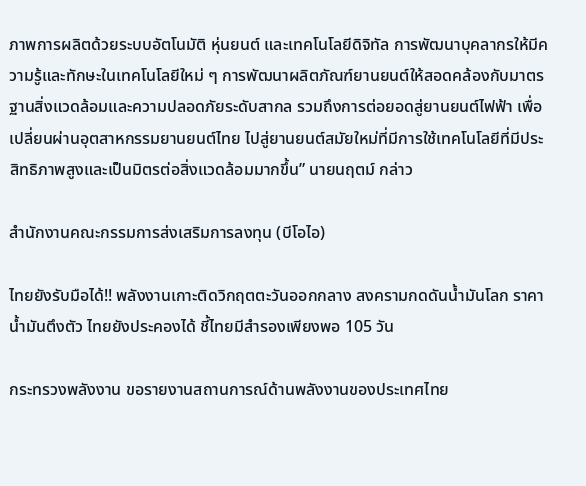ภาพการผลิตด้วยระบบอัตโนมัติ หุ่นยนต์ และเทคโนโลยีดิจิทัล การพัฒนาบุคลากรให้มีความรู้และทักษะในเทคโนโลยีใหม่ ๆ การพัฒนาผลิตภัณฑ์ยานยนต์ให้สอดคล้องกับมาตรฐานสิ่งแวดล้อมและความปลอดภัยระดับสากล รวมถึงการต่อยอดสู่ยานยนต์ไฟฟ้า เพื่อเปลี่ยนผ่านอุตสาหกรรมยานยนต์ไทย ไปสู่ยานยนต์สมัยใหม่ที่มีการใช้เทคโนโลยีที่มีประสิทธิภาพสูงและเป็นมิตรต่อสิ่งแวดล้อมมากขึ้น” นายนฤตม์ กล่าว

สำนักงานคณะกรรมการส่งเสริมการลงทุน (บีโอไอ)

ไทยยังรับมือได้!! พลังงานเกาะติดวิกฤตตะวันออกกลาง สงครามกดดันน้ำมันโลก ราคาน้ำมันตึงตัว ไทยยังประคองได้ ชี้ไทยมีสำรองเพียงพอ 105 วัน

กระทรวงพลังงาน ขอรายงานสถานการณ์ด้านพลังงานของประเทศไทย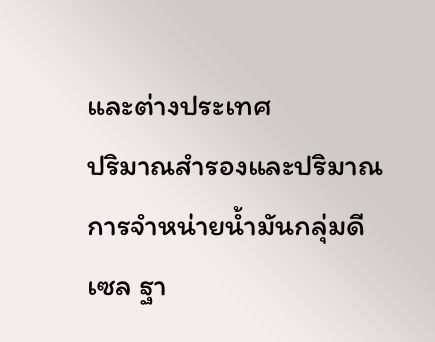และต่างประเทศ
ปริมาณสำรองและปริมาณการจำหน่ายน้ำมันกลุ่มดีเซล ฐา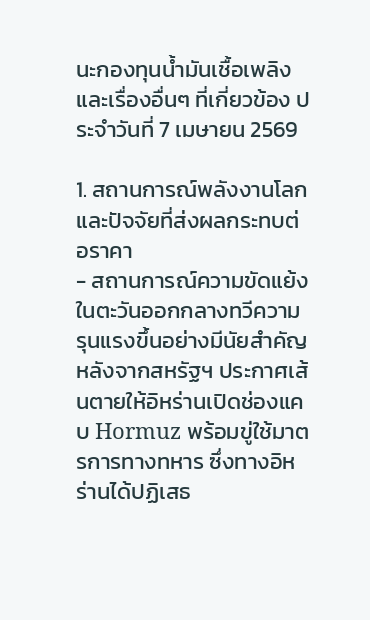นะกองทุนน้ำมันเชื้อเพลิง
และเรื่องอื่นๆ ที่เกี่ยวข้อง ประจำวันที่ 7 เมษายน 2569

1. สถานการณ์พลังงานโลกและปัจจัยที่ส่งผลกระทบต่อราคา
- สถานการณ์ความขัดแย้งในตะวันออกกลางทวีความรุนแรงขึ้นอย่างมีนัยสำคัญ หลังจากสหรัฐฯ ประกาศเส้นตายให้อิหร่านเปิดช่องแคบ Hormuz พร้อมขู่ใช้มาตรการทางทหาร ซึ่งทางอิหร่านได้ปฏิเสธ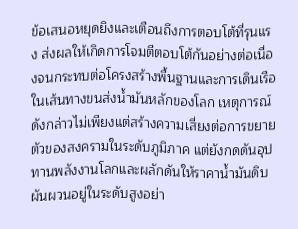ข้อเสนอหยุดยิงและเตือนถึงการตอบโต้ที่รุนแรง ส่งผลให้เกิดการโจมตีตอบโต้กันอย่างต่อเนื่องจนกระทบต่อโครงสร้างพื้นฐานและการเดินเรือในเส้นทางขนส่งน้ำมันหลักของโลก เหตุการณ์ดังกล่าวไม่เพียงแต่สร้างความเสี่ยงต่อการขยายตัวของสงครามในระดับภูมิภาค แต่ยังกดดันอุปทานพลังงานโลกและผลักดันให้ราคาน้ำมันดิบผันผวนอยู่ในระดับสูงอย่า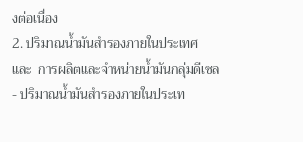งต่อเนื่อง
2. ปริมาณน้ำมันสำรองภายในประเทศ และ  การผลิตและจำหน่ายน้ำมันกลุ่มดีเซล
- ปริมาณน้ำมันสำรองภายในประเท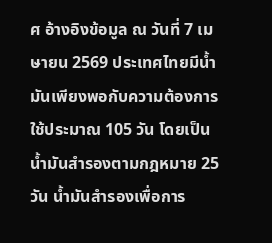ศ อ้างอิงข้อมูล ณ วันที่ 7 เมษายน 2569 ประเทศไทยมีน้ำมันเพียงพอกับความต้องการใช้ประมาณ 105 วัน โดยเป็นน้ำมันสำรองตามกฎหมาย 25 วัน น้ำมันสำรองเพื่อการ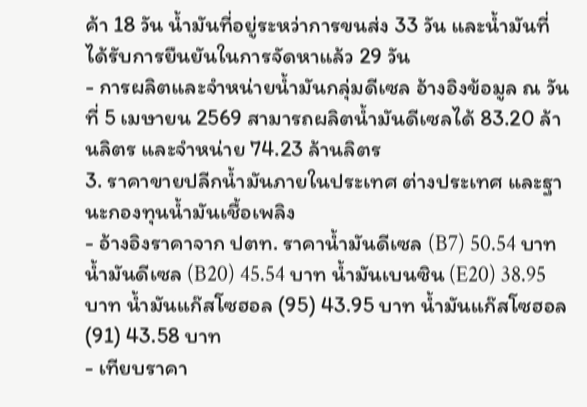ค้า 18 วัน น้ำมันที่อยู่ระหว่าการขนส่ง 33 วัน และน้ำมันที่ได้รับการยืนยันในการจัดหาแล้ว 29 วัน
- การผลิตและจำหน่ายน้ำมันกลุ่มดีเซล อ้างอิงข้อมูล ณ วันที่ 5 เมษายน 2569 สามารถผลิตน้ำมันดีเซลได้ 83.20 ล้านลิตร และจำหน่าย 74.23 ล้านลิตร
3. ราคาขายปลีกน้ำมันภายในประเทศ ต่างประเทศ และฐานะกองทุนน้ำมันเชื้อเพลิง
- อ้างอิงราคาจาก ปตท. ราคาน้ำมันดีเซล (B7) 50.54 บาท น้ำมันดีเซล (B20) 45.54 บาท น้ำมันเบนซิน (E20) 38.95 บาท น้ำมันแก๊สโซฮอล (95) 43.95 บาท น้ำมันแก๊สโซฮอล (91) 43.58 บาท
- เทียบราคา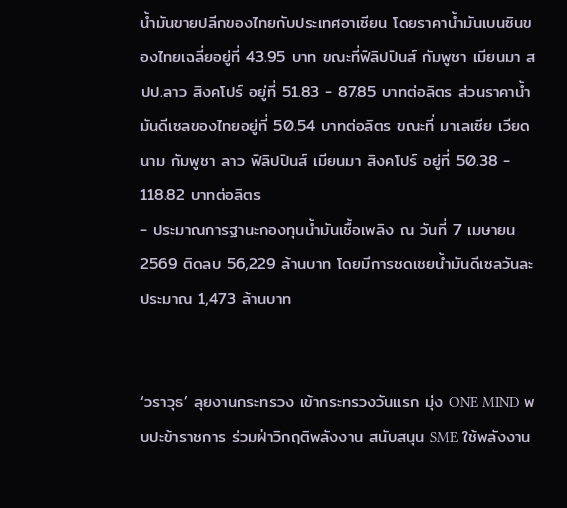น้ำมันขายปลีกของไทยกับประเทศอาเซียน โดยราคาน้ำมันเบนซินของไทยเฉลี่ยอยู่ที่ 43.95 บาท ขณะที่ฟิลิปปินส์ กัมพูชา เมียนมา สปป.ลาว สิงคโปร์ อยู่ที่ 51.83 - 87.85 บาทต่อลิตร ส่วนราคาน้ำมันดีเซลของไทยอยู่ที่ 50.54 บาทต่อลิตร ขณะที่ มาเลเซีย เวียดนาม กัมพูชา ลาว ฟิลิปปินส์ เมียนมา สิงคโปร์ อยู่ที่ 50.38 - 118.82 บาทต่อลิตร
- ประมาณการฐานะกองทุนน้ำมันเชื้อเพลิง ณ วันที่ 7 เมษายน 2569 ติดลบ 56,229 ล้านบาท โดยมีการชดเชยน้ำมันดีเซลวันละประมาณ 1,473 ล้านบาท


‘วราวุธ’ ลุยงานกระทรวง เข้ากระทรวงวันแรก มุ่ง ONE MIND พบปะข้าราชการ ร่วมฝ่าวิกฤติพลังงาน สนับสนุน SME ใช้พลังงาน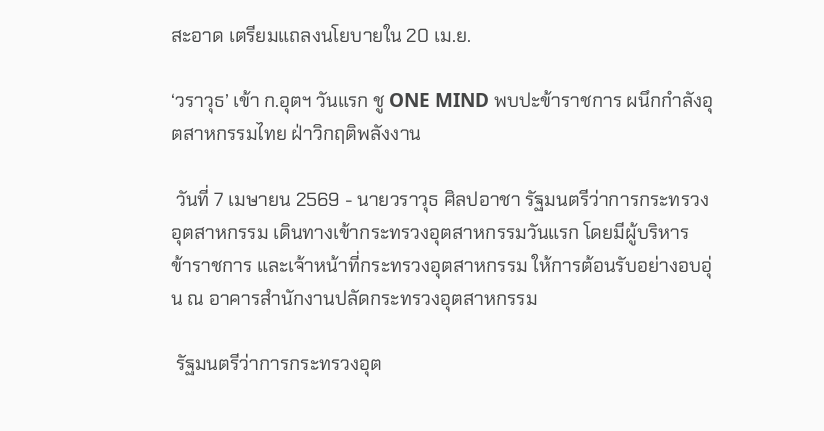สะอาด เตรียมแถลงนโยบายใน 20 เม.ย.

‘วราวุธ’ เข้า ก.อุตฯ วันแรก ชู ONE MIND พบปะข้าราชการ ผนึกกำลังอุตสาหกรรมไทย ฝ่าวิกฤติพลังงาน

 วันที่ 7 เมษายน 2569 - นายวราวุธ ศิลปอาชา รัฐมนตรีว่าการกระทรวงอุตสาหกรรม เดินทางเข้ากระทรวงอุตสาหกรรมวันแรก โดยมีผู้บริหาร ข้าราชการ และเจ้าหน้าที่กระทรวงอุตสาหกรรม ให้การต้อนรับอย่างอบอุ่น ณ อาคารสำนักงานปลัดกระทรวงอุตสาหกรรม

 รัฐมนตรีว่าการกระทรวงอุต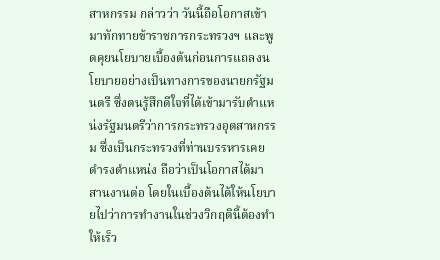สาหกรรม กล่าวว่า วันนี้ถือโอกาสเข้ามาทักทายข้าราชการกระทรวงฯ และพูดคุยนโยบายเบื้องต้นก่อนการแถลงนโยบายอย่างเป็นทางการของนายกรัฐมนตรี ซึ่งตนรู้สึกดีใจที่ได้เข้ามารับตำแหน่งรัฐมนตรีว่าการกระทรวงอุตสาหกรรม ซึ่งเป็นกระทรวงที่ท่านบรรหารเคยดำรงตำแหน่ง ถือว่าเป็นโอกาสได้มาสานงานต่อ โดยในเบื้องต้นได้ให้นโยบายไปว่าการทำงานในช่วงวิกฤตินี้ต้องทำให้เร็ว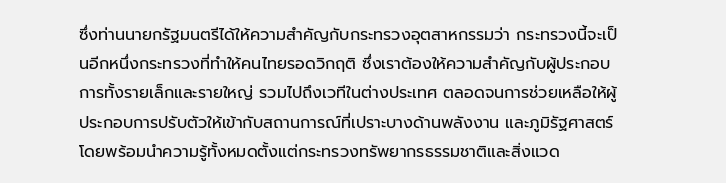ซึ่งท่านนายกรัฐมนตรีได้ให้ความสำคัญกับกระทรวงอุตสาหกรรมว่า กระทรวงนี้จะเป็นอีกหนึ่งกระทรวงที่ทำให้คนไทยรอดวิกฤติ ซึ่งเราต้องให้ความสำคัญกับผู้ประกอบการทั้งรายเล็กและรายใหญ่ รวมไปถึงเวทีในต่างประเทศ ตลอดจนการช่วยเหลือให้ผู้ประกอบการปรับตัวให้เข้ากับสถานการณ์ที่เปราะบางด้านพลังงาน และภูมิรัฐศาสตร์ โดยพร้อมนำความรู้ทั้งหมดตั้งแต่กระทรวงทรัพยากรธรรมชาติและสิ่งแวด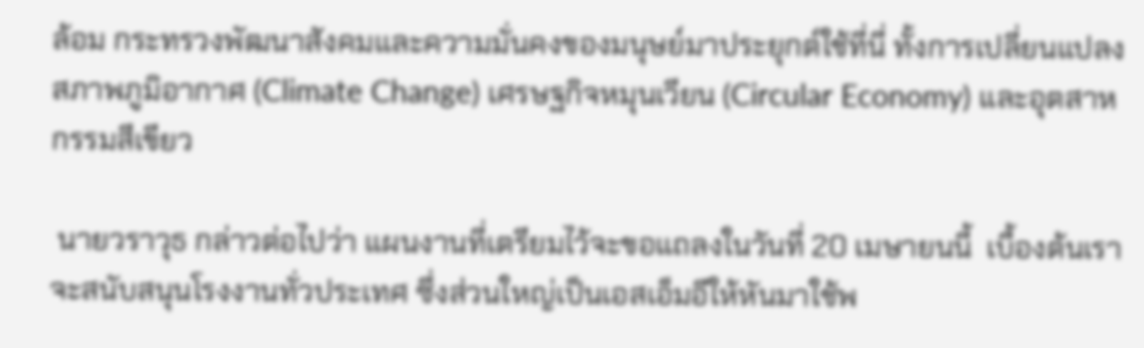ล้อม กระทรวงพัฒนาสังคมและความมั่นคงของมนุษย์มาประยุกต์ใช้ที่นี่ ทั้งการเปลี่ยนแปลงสภาพภูมิอากาศ (Climate Change) เศรษฐกิจหมุนเวียน (Circular Economy) และอุตสาหกรรมสีเขียว

 นายวราวุธ กล่าวต่อไปว่า แผนงานที่เตรียมไว้จะขอแถลงในวันที่ 20 เมษายนนี้  เบื้องต้นเราจะสนับสนุนโรงงานทั่วประเทศ ซึ่งส่วนใหญ่เป็นเอสเอ็มอีให้หันมาใช้พ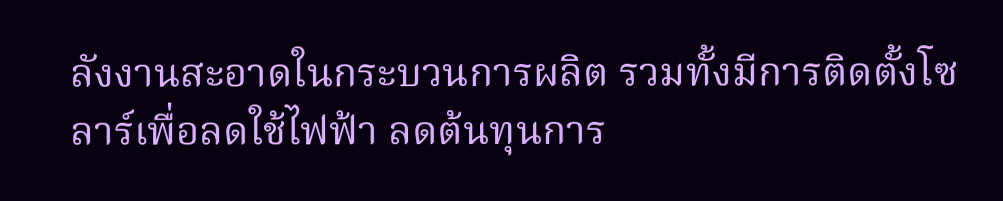ลังงานสะอาดในกระบวนการผลิต รวมทั้งมีการติดตั้งโซลาร์เพื่อลดใช้ไฟฟ้า ลดต้นทุนการ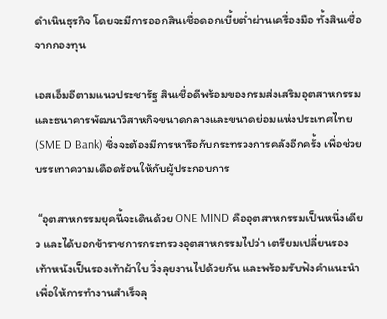ดำเนินธุรกิจ โดยจะมีการออกสินเชื่อดอกเบี้ยต่ำผ่านเครื่องมือ ทั้งสินเชื่อจากกองทุน

เอสเอ็มอีตามแนวประชารัฐ สินเชื่อดีพร้อมของกรมส่งเสริมอุตสาหกรรม และธนาคารพัฒนาวิสาหกิจขนาดกลางและขนาดย่อมแห่งประเทศไทย (SME D Bank) ซึ่งจะต้องมีการหารือกับกระทรวงการคลังอีกครั้ง เพื่อช่วยบรรเทาความเดือดร้อนให้กับผู้ประกอบการ

 “อุตสาหกรรมยุคนี้จะเดินด้วย ONE MIND คืออุตสาหกรรมเป็นหนึ่งเดียว และได้บอกข้าราชการกระทรวงอุตสาหกรรมไปว่า เตรียมเปลี่ยนรองเท้าหนังเป็นรองเท้าผ้าใบ วิ่งลุยงานไปด้วยกัน และพร้อมรับฟังคำแนะนำ เพื่อให้การทำงานสำเร็จลุ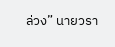ล่วง” นายวรา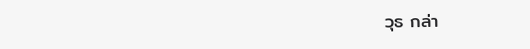วุธ กล่า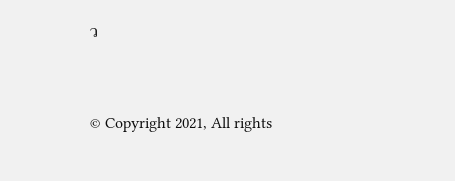ว


© Copyright 2021, All rights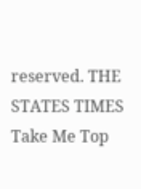reserved. THE STATES TIMES
Take Me Top